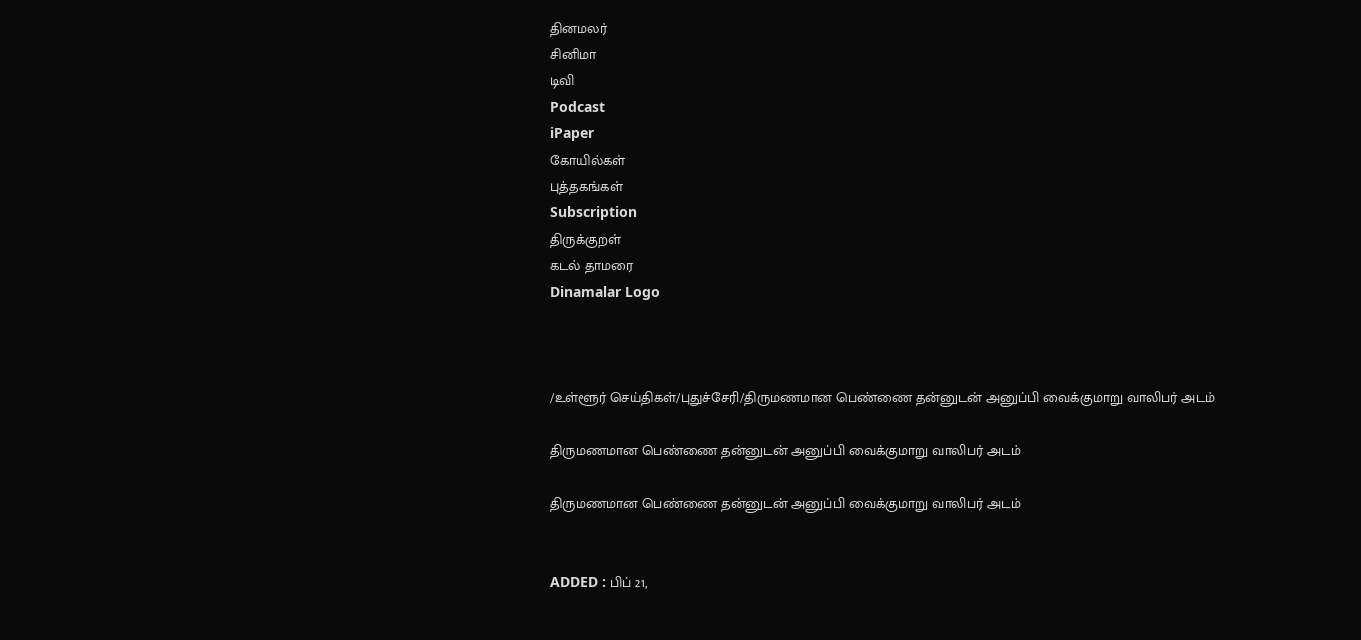தினமலர்
சினிமா
டிவி
Podcast
iPaper
கோயில்கள்
புத்தகங்கள்
Subscription
திருக்குறள்
கடல் தாமரை
Dinamalar Logo



/உள்ளூர் செய்திகள்/புதுச்சேரி/திருமணமான பெண்ணை தன்னுடன் அனுப்பி வைக்குமாறு வாலிபர் அடம்

திருமணமான பெண்ணை தன்னுடன் அனுப்பி வைக்குமாறு வாலிபர் அடம்

திருமணமான பெண்ணை தன்னுடன் அனுப்பி வைக்குமாறு வாலிபர் அடம்


ADDED : பிப் 21,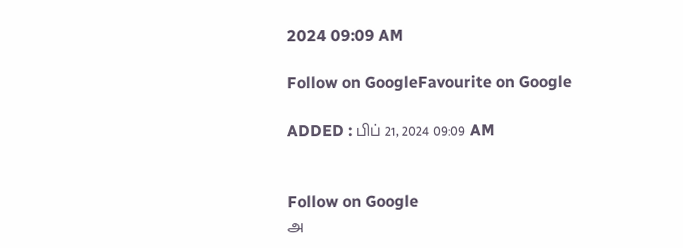2024 09:09 AM

Follow on GoogleFavourite on Google

ADDED : பிப் 21, 2024 09:09 AM


Follow on Google
அ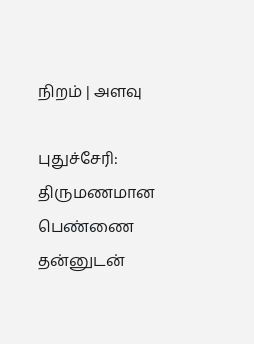நிறம் | அளவு

புதுச்சேரி: திருமணமான பெண்ணை தன்னுடன்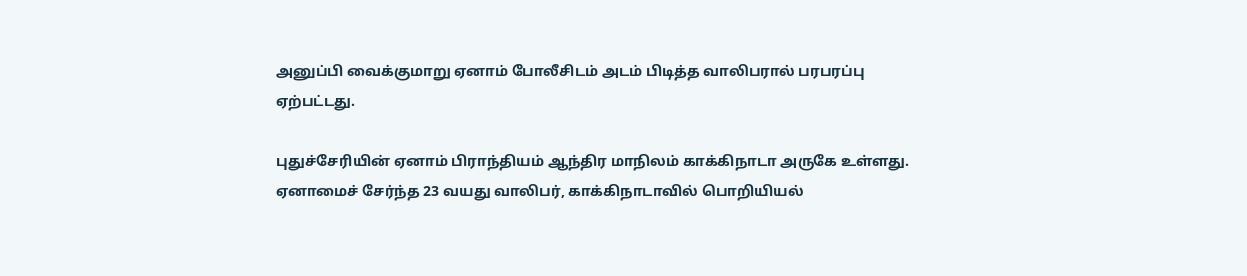அனுப்பி வைக்குமாறு ஏனாம் போலீசிடம் அடம் பிடித்த வாலிபரால் பரபரப்பு ஏற்பட்டது.

புதுச்சேரியின் ஏனாம் பிராந்தியம் ஆந்திர மாநிலம் காக்கிநாடா அருகே உள்ளது. ஏனாமைச் சேர்ந்த 23 வயது வாலிபர், காக்கிநாடாவில் பொறியியல்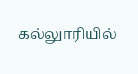கல்லுாரியில்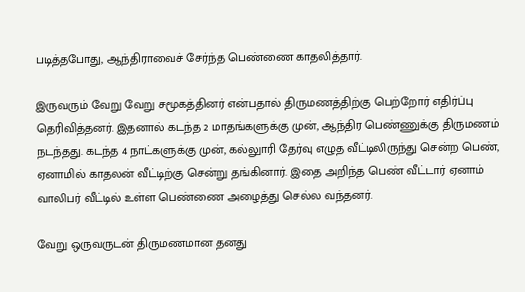படித்தபோது, ஆந்திராவைச் சேர்ந்த பெண்ணை காதலித்தார்.

இருவரும் வேறு வேறு சமூகத்தினர் என்பதால் திருமணத்திற்கு பெற்றோர் எதிர்ப்பு தெரிவித்தனர். இதனால் கடந்த 2 மாதங்களுக்கு முன், ஆந்திர பெண்ணுக்கு திருமணம் நடந்தது. கடந்த 4 நாட்களுக்கு முன், கல்லுாரி தேர்வு எழுத வீட்டிலிருந்து சென்ற பெண், ஏனாமில் காதலன் வீட்டிற்கு சென்று தங்கினார். இதை அறிந்த பெண் வீட்டார் ஏனாம் வாலிபர் வீட்டில் உள்ள பெண்ணை அழைத்து செல்ல வந்தனர்.

வேறு ஒருவருடன் திருமணமான தனது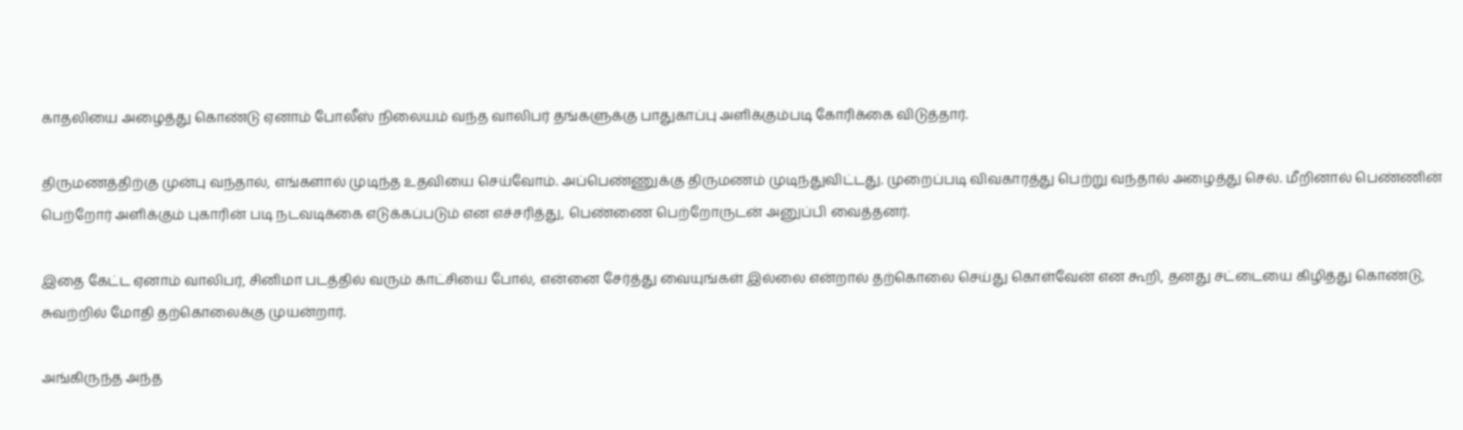காதலியை அழைத்து கொண்டு ஏனாம் போலீஸ் நிலையம் வந்த வாலிபர் தங்களுக்கு பாதுகாப்பு அளிக்கும்படி கோரிக்கை விடுத்தார்.

திருமணத்திற்கு முன்பு வந்தால், எங்களால் முடிந்த உதவியை செய்வோம். அப்பெண்ணுக்கு திருமணம் முடிந்துவிட்டது. முறைப்படி விவகாரத்து பெற்று வந்தால் அழைத்து செல். மீறினால் பெண்ணின் பெற்றோர் அளிக்கும் புகாரின் படி நடவடிக்கை எடுக்கப்படும் என எச்சரித்து, பெண்ணை பெற்றோருடன் அனுப்பி வைத்தனர்.

இதை கேட்ட ஏனாம் வாலிபர், சினிமா படத்தில் வரும் காட்சியை போல், என்னை சேர்த்து வையுங்கள் இல்லை என்றால் தற்கொலை செய்து கொள்வேன் என கூறி, தனது சட்டையை கிழித்து கொண்டு, சுவற்றில் மோதி தற்கொலைக்கு முயன்றார்.

அங்கிருந்த அந்த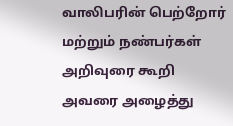வாலிபரின் பெற்றோர் மற்றும் நண்பர்கள் அறிவுரை கூறி அவரை அழைத்து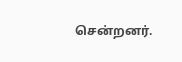சென்றனர்.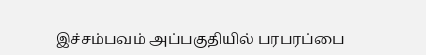இச்சம்பவம் அப்பகுதியில் பரபரப்பை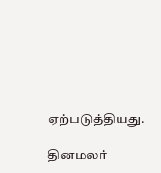ஏற்படுத்தியது.

தினமலர்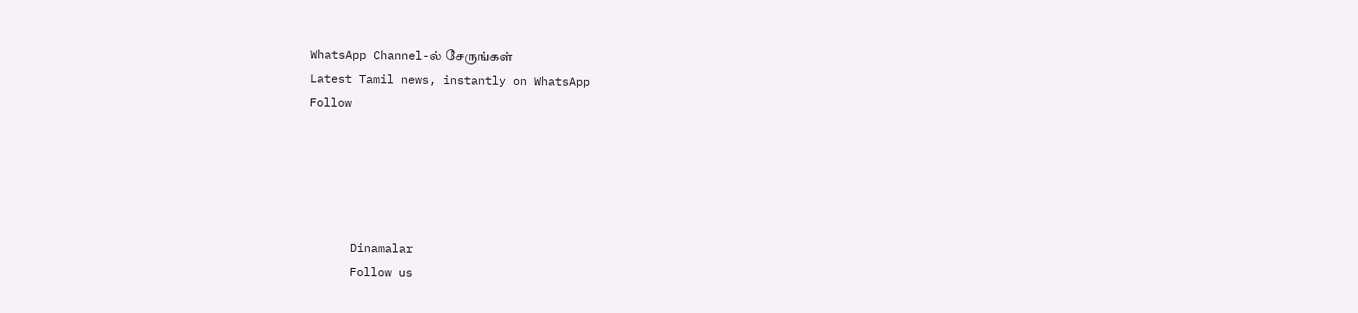WhatsApp Channel-ல் சேருங்கள்
Latest Tamil news, instantly on WhatsApp
Follow





      Dinamalar
      Follow us